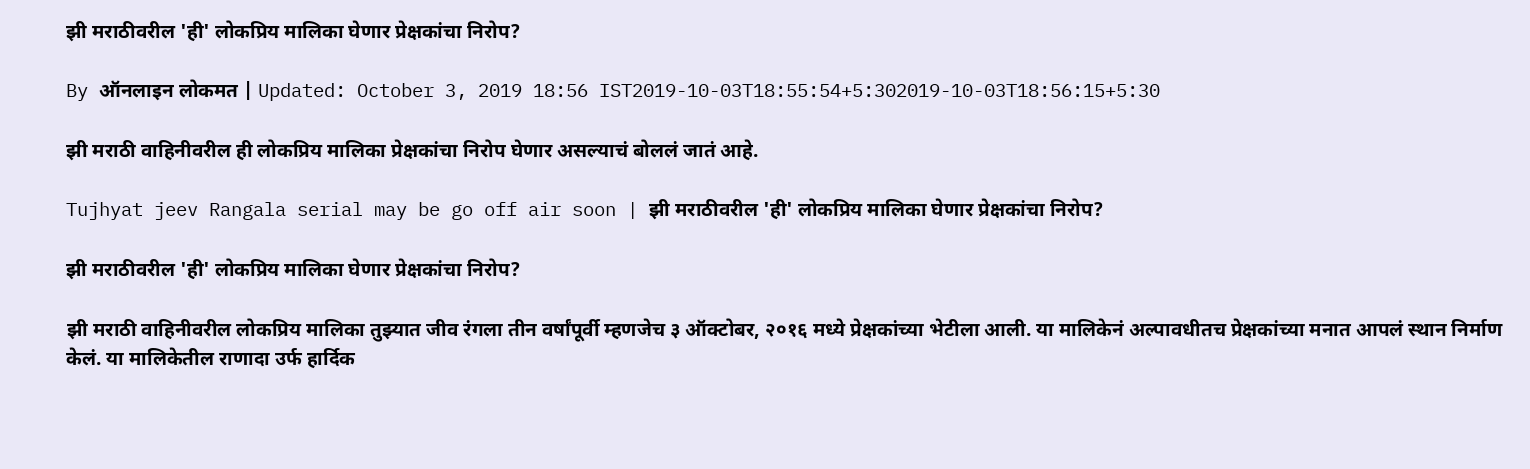झी मराठीवरील 'ही' लोकप्रिय मालिका घेणार प्रेक्षकांचा निरोप?

By ऑनलाइन लोकमत | Updated: October 3, 2019 18:56 IST2019-10-03T18:55:54+5:302019-10-03T18:56:15+5:30

झी मराठी वाहिनीवरील ही लोकप्रिय मालिका प्रेक्षकांचा निरोप घेणार असल्याचं बोललं जातं आहे.

Tujhyat jeev Rangala serial may be go off air soon | झी मराठीवरील 'ही' लोकप्रिय मालिका घेणार प्रेक्षकांचा निरोप?

झी मराठीवरील 'ही' लोकप्रिय मालिका घेणार प्रेक्षकांचा निरोप?

झी मराठी वाहिनीवरील लोकप्रिय मालिका तुझ्यात जीव रंगला तीन वर्षांपूर्वी म्हणजेच ३ ऑक्टोबर, २०१६ मध्ये प्रेक्षकांच्या भेटीला आली. या मालिकेनं अल्पावधीतच प्रेक्षकांच्या मनात आपलं स्थान निर्माण केलं. या मालिकेतील राणादा उर्फ हार्दिक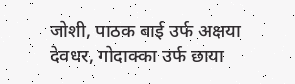जोशी, पाठक बाई उर्फ अक्षया देवधर, गोदाक्का उर्फ छाया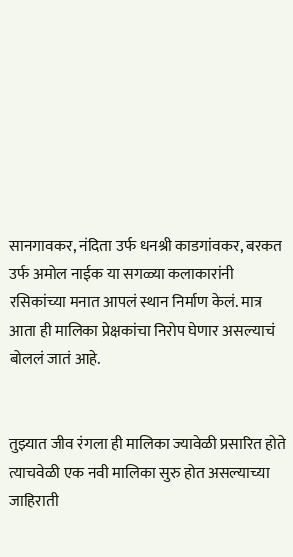सानगावकर, नंदिता उर्फ धनश्री काडगांवकर, बरकत उर्फ अमोल नाईक या सगळ्या कलाकारांनी रसिकांच्या मनात आपलं स्थान निर्माण केलं. मात्र आता ही मालिका प्रेक्षकांचा निरोप घेणार असल्याचं बोललं जातं आहे.


तुझ्यात जीव रंगला ही मालिका ज्यावेळी प्रसारित होते त्याचवेळी एक नवी मालिका सुरु होत असल्याच्या जाहिराती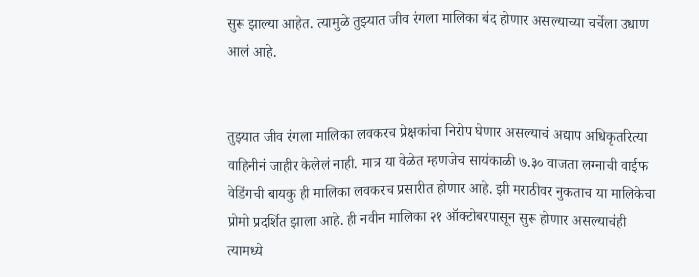सुरू झाल्या आहेत. त्यामुळे तुझ्यात जीव रंगला मालिका बंद होणार असल्याच्या चर्चेला उधाण आलं आहे.


तुझ्यात जीव रंगला मालिका लवकरच प्रेक्षकांचा निरोप घेणार असल्याचं अद्याप अधिकृतरित्या वाहिनीनं जाहीर केलेलं नाही. मात्र या वेळेत म्हणजेच सायंकाळी ७.३० वाजता लग्नाची वाईफ वेडिंगची बायकु ही मालिका लवकरच प्रसारीत होणार आहे. झी मराठीवर नुकताच या मालिकेचा प्रोमो प्रदर्शित झाला आहे. ही नवीन मालिका २१ ऑक्टोबरपासून सुरू होणार असल्याचंही त्यामध्ये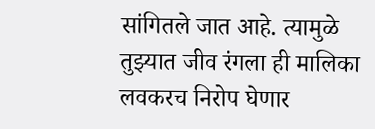सांगितले जात आहे. त्यामुळे तुझ्यात जीव रंगला ही मालिका लवकरच निरोप घेणार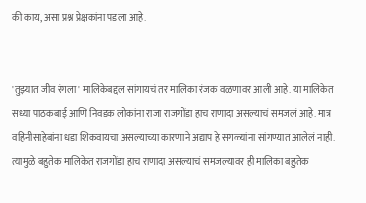की काय, असा प्रश्न प्रेक्षकांना पडला आहे.


'तुझ्यात जीव रंगला' मालिकेबद्दल सांगायचं तर मालिका रंजक वळणावर आली आहे. या मालिकेत सध्या पाठकबाई आणि निवडक लोकांना राजा राजगोंडा हाच राणादा असल्याचं समजलं आहे. मात्र वहिनीसाहेबांना धडा शिकवायचा असल्याच्या कारणाने अद्याप हे सगळ्यांना सांगण्यात आलेलं नाही. त्यामुळे बहुतेक मालिकेत राजगोंडा हाच राणादा असल्याचं समजल्यावर ही मालिका बहुतेक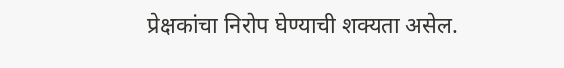प्रेक्षकांचा निरोप घेण्याची शक्यता असेल.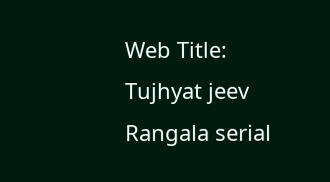Web Title: Tujhyat jeev Rangala serial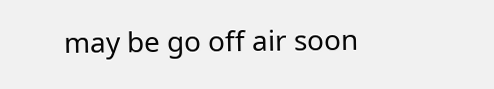may be go off air soon